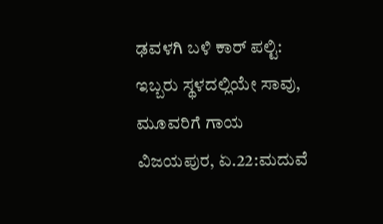ಢವಳಗಿ ಬಳಿ ಕಾರ್ ಪಲ್ಟಿ: ಇಬ್ಬರು ಸ್ಥಳದಲ್ಲಿಯೇ ಸಾವು, ಮೂವರಿಗೆ ಗಾಯ
ವಿಜಯಪುರ, ಏ.22:ಮದುವೆ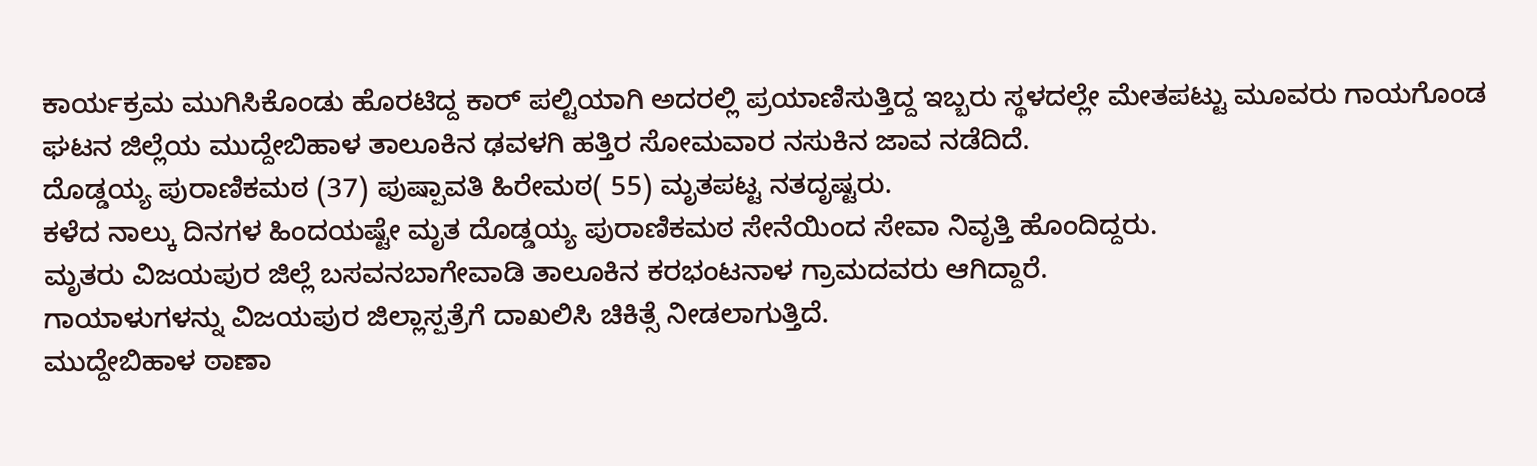ಕಾರ್ಯಕ್ರಮ ಮುಗಿಸಿಕೊಂಡು ಹೊರಟಿದ್ದ ಕಾರ್ ಪಲ್ಟಿಯಾಗಿ ಅದರಲ್ಲಿ ಪ್ರಯಾಣಿಸುತ್ತಿದ್ದ ಇಬ್ಬರು ಸ್ಥಳದಲ್ಲೇ ಮೇತಪಟ್ಟು ಮೂವರು ಗಾಯಗೊಂಡ ಘಟನ ಜಿಲ್ಲೆಯ ಮುದ್ದೇಬಿಹಾಳ ತಾಲೂಕಿನ ಢವಳಗಿ ಹತ್ತಿರ ಸೋಮವಾರ ನಸುಕಿನ ಜಾವ ನಡೆದಿದೆ.
ದೊಡ್ಡಯ್ಯ ಪುರಾಣಿಕಮಠ (37) ಪುಷ್ಪಾವತಿ ಹಿರೇಮಠ( 55) ಮೃತಪಟ್ಟ ನತದೃಷ್ಟರು.
ಕಳೆದ ನಾಲ್ಕು ದಿನಗಳ ಹಿಂದಯಷ್ಟೇ ಮೃತ ದೊಡ್ಡಯ್ಯ ಪುರಾಣಿಕಮಠ ಸೇನೆಯಿಂದ ಸೇವಾ ನಿವೃತ್ತಿ ಹೊಂದಿದ್ದರು.
ಮೃತರು ವಿಜಯಪುರ ಜಿಲ್ಲೆ ಬಸವನಬಾಗೇವಾಡಿ ತಾಲೂಕಿನ ಕರಭಂಟನಾಳ ಗ್ರಾಮದವರು ಆಗಿದ್ದಾರೆ.
ಗಾಯಾಳುಗಳನ್ನು ವಿಜಯಪುರ ಜಿಲ್ಲಾಸ್ಪತ್ರೆಗೆ ದಾಖಲಿಸಿ ಚಿಕಿತ್ಸೆ ನೀಡಲಾಗುತ್ತಿದೆ.
ಮುದ್ದೇಬಿಹಾಳ ಠಾಣಾ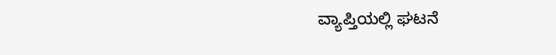ವ್ಯಾಪ್ತಿಯಲ್ಲಿ ಘಟನೆ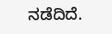ನಡೆದಿದೆ.